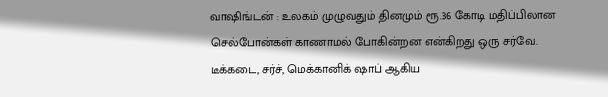வாஷிங்டன் : உலகம் முழுவதும் தினமும் ரூ.36 கோடி மதிப்பிலான செல்போன்கள் காணாமல் போகின்றன என்கிறது ஒரு சர்வே. டீக்கடை, சர்ச், மெக்கானிக் ஷாப் ஆகிய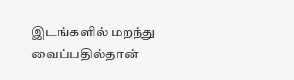இடங்களில் மறந்து வைப்பதில்தான்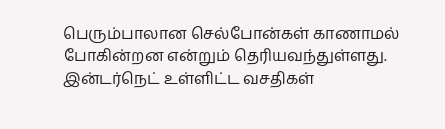பெரும்பாலான செல்போன்கள் காணாமல் போகின்றன என்றும் தெரியவந்துள்ளது. இன்டர்நெட் உள்ளிட்ட வசதிகள்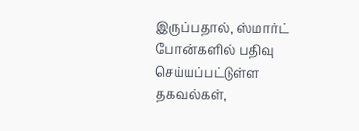இருப்பதால், ஸ்மார்ட் போன்களில் பதிவு செய்யப்பட்டுள்ள தகவல்கள்,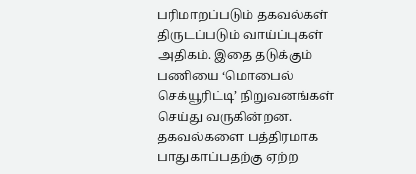பரிமாறப்படும் தகவல்கள் திருடப்படும் வாய்ப்புகள் அதிகம். இதை தடுக்கும் பணியை ‘மொபைல் செக்யூரிட்டி’ நிறுவனங்கள் செய்து வருகின்றன. தகவல்களை பத்திரமாக பாதுகாப்பதற்கு ஏற்ற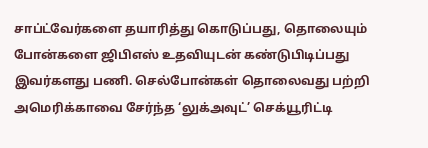சாப்ட்வேர்களை தயாரித்து கொடுப்பது, தொலையும் போன்களை ஜிபிஎஸ் உதவியுடன் கண்டுபிடிப்பது இவர்களது பணி. செல்போன்கள் தொலைவது பற்றி அமெரிக்காவை சேர்ந்த ‘லுக்அவுட்’ செக்யூரிட்டி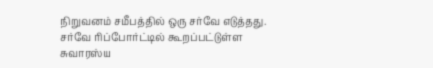நிறுவனம் சமீபத்தில் ஒரு சர்வே எடுத்தது. சர்வே ரிப்போர்ட்டில் கூறப்பட்டுள்ள சுவாரஸ்ய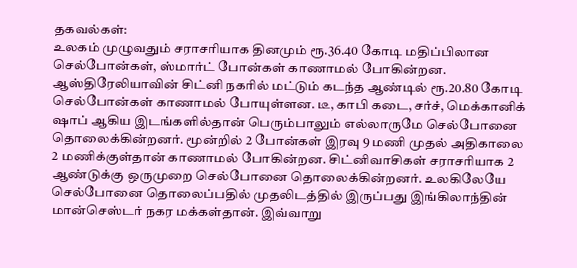தகவல்கள்:
உலகம் முழுவதும் சராசரியாக தினமும் ரூ.36.40 கோடி மதிப்பிலான செல்போன்கள், ஸ்மார்ட் போன்கள் காணாமல் போகின்றன. ஆஸ்திரேலியாவின் சிட்னி நகரில் மட்டும் கடந்த ஆண்டில் ரூ.20.80 கோடி செல்போன்கள் காணாமல் போயுள்ளன. டீ, காபி கடை, சர்ச், மெக்கானிக் ஷாப் ஆகிய இடங்களில்தான் பெரும்பாலும் எல்லாருமே செல்போனை தொலைக்கின்றனர். மூன்றில் 2 போன்கள் இரவு 9 மணி முதல் அதிகாலை 2 மணிக்குள்தான் காணாமல் போகின்றன. சிட்னிவாசிகள் சராசரியாக 2 ஆண்டுக்கு ஒருமுறை செல்போனை தொலைக்கின்றனர். உலகிலேயே செல்போனை தொலைப்பதில் முதலிடத்தில் இருப்பது இங்கிலாந்தின் மான்செஸ்டர் நகர மக்கள்தான். இவ்வாறு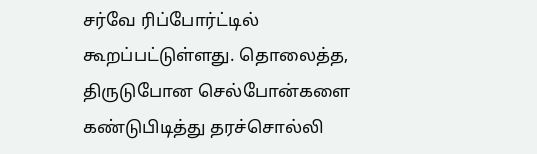சர்வே ரிப்போர்ட்டில் கூறப்பட்டுள்ளது. தொலைத்த, திருடுபோன செல்போன்களை கண்டுபிடித்து தரச்சொல்லி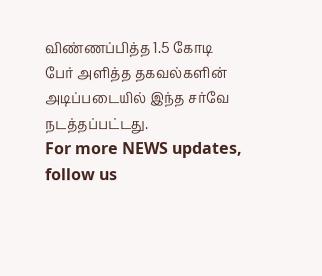விண்ணப்பித்த 1.5 கோடி பேர் அளித்த தகவல்களின் அடிப்படையில் இந்த சர்வே நடத்தப்பட்டது.
For more NEWS updates, follow us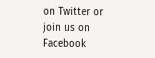on Twitter or join us on Facebook